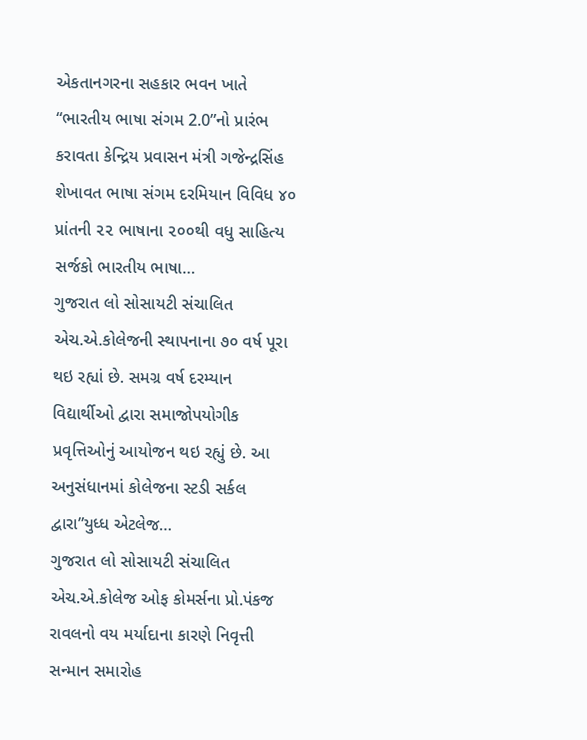એકતાનગરના સહકાર ભવન ખાતે “ભારતીય ભાષા સંગમ 2.0”નો પ્રારંભ કરાવતા કેન્દ્રિય પ્રવાસન મંત્રી ગજેન્દ્રસિંહ શેખાવત ભાષા સંગમ દરમિયાન વિવિધ ૪૦ પ્રાંતની ૨૨ ભાષાના ૨૦૦થી વધુ સાહિત્ય સર્જકો ભારતીય ભાષા…
ગુજરાત લો સોસાયટી સંચાલિત એચ.એ.કોલેજની સ્થાપનાના ૭૦ વર્ષ પૂરા થઇ રહ્યાં છે. સમગ્ર વર્ષ દરમ્યાન વિદ્યાર્થીઓ દ્વારા સમાજોપયોગીક પ્રવૃત્તિઓનું આયોજન થઇ રહ્યું છે. આ અનુસંધાનમાં કોલેજના સ્ટડી સર્કલ દ્વારા”યુધ્ધ એટલેજ…
ગુજરાત લો સોસાયટી સંચાલિત એચ.એ.કોલેજ ઓફ કોમર્સના પ્રો.પંકજ રાવલનો વય મર્યાદાના કારણે નિવૃત્તી સન્માન સમારોહ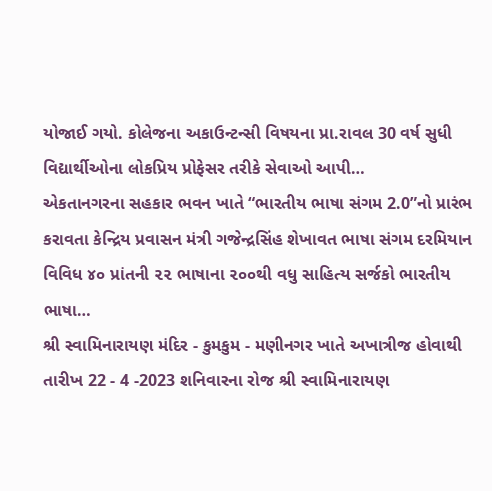યોજાઈ ગયો. કોલેજના અકાઉન્ટન્સી વિષયના પ્રા.રાવલ 30 વર્ષ સુધી વિદ્યાર્થીઓના લોકપ્રિય પ્રોફેસર તરીકે સેવાઓ આપી…
એકતાનગરના સહકાર ભવન ખાતે “ભારતીય ભાષા સંગમ 2.0”નો પ્રારંભ કરાવતા કેન્દ્રિય પ્રવાસન મંત્રી ગજેન્દ્રસિંહ શેખાવત ભાષા સંગમ દરમિયાન વિવિધ ૪૦ પ્રાંતની ૨૨ ભાષાના ૨૦૦થી વધુ સાહિત્ય સર્જકો ભારતીય ભાષા…
શ્રી સ્વામિનારાયણ મંદિર - કુમકુમ - મણીનગર ખાતે અખાત્રીજ હોવાથી તારીખ 22 - 4 -2023 શનિવારના રોજ શ્રી સ્વામિનારાયણ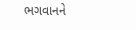ભગવાનને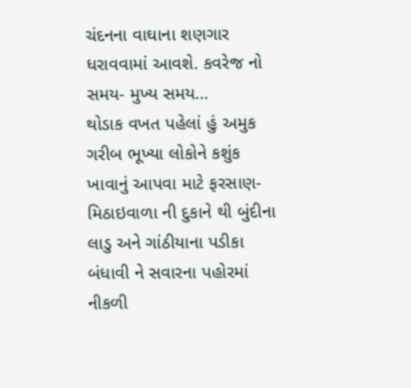ચંદનના વાઘાના શણગાર ધરાવવામાં આવશે. કવરેજ નો સમય- મુખ્ય સમય…
થોડાક વખત પહેલાં હું અમુક ગરીબ ભૂખ્યા લોકોને કશુંક ખાવાનું આપવા માટે ફરસાણ-મિઠાઇવાળા ની દુકાને થી બુંદીના લાડુ અને ગાંઠીયાના પડીકા બંધાવી ને સવારના પહોરમાં નીકળી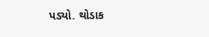પડ્યો. થોડાક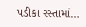પડીકા રસ્તામાં…